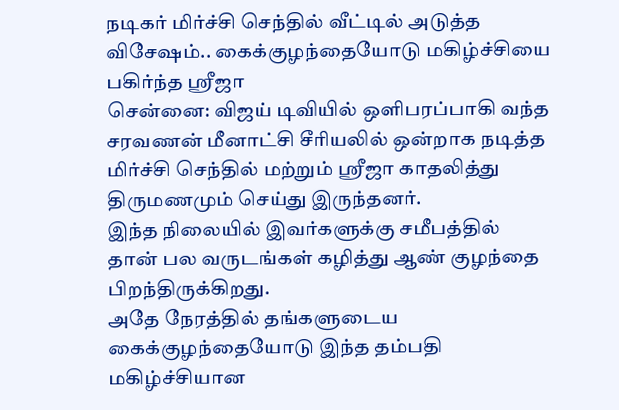நடிகர் மிர்ச்சி செந்தில் வீட்டில் அடுத்த விசேஷம்.. கைக்குழந்தையோடு மகிழ்ச்சியை பகிர்ந்த ஸ்ரீஜா
சென்னை: விஜய் டிவியில் ஒளிபரப்பாகி வந்த சரவணன் மீனாட்சி சீரியலில் ஒன்றாக நடித்த மிர்ச்சி செந்தில் மற்றும் ஸ்ரீஜா காதலித்து திருமணமும் செய்து இருந்தனர்.
இந்த நிலையில் இவர்களுக்கு சமீபத்தில் தான் பல வருடங்கள் கழித்து ஆண் குழந்தை பிறந்திருக்கிறது.
அதே நேரத்தில் தங்களுடைய கைக்குழந்தையோடு இந்த தம்பதி மகிழ்ச்சியான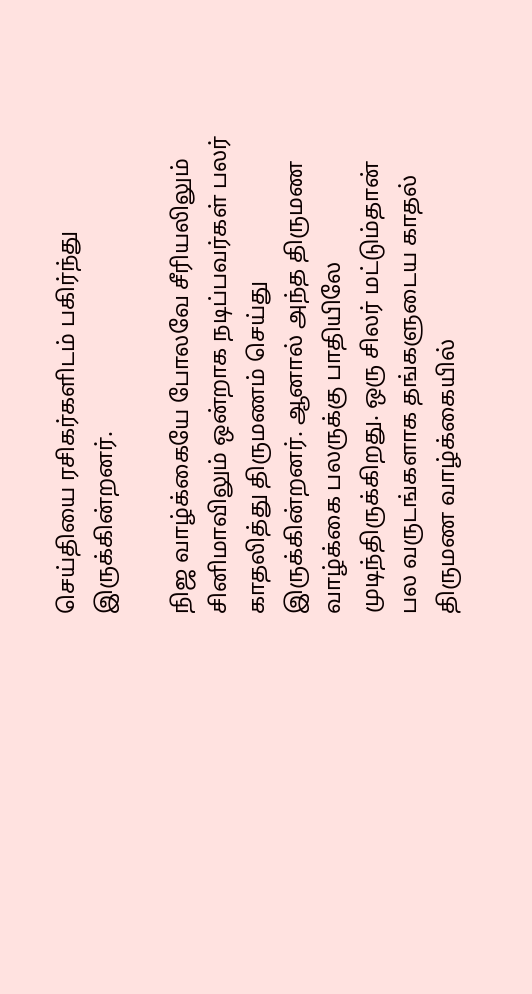செய்தியை ரசிகர்களிடம் பகிர்ந்து இருக்கின்றனர்.

நிஜ வாழ்க்கையே போலவே சீரியலிலும் சினிமாவிலும் ஒன்றாக நடிப்பவர்கள் பலர் காதலித்து திருமணம் செய்து இருக்கின்றனர். ஆனால் அந்த திருமண வாழ்க்கை பலருக்கு பாதியிலே முடிந்திருக்கிறது. ஒரு சிலர் மட்டும்தான் பல வருடங்களாக தங்களுடைய காதல் திருமண வாழ்க்கையில்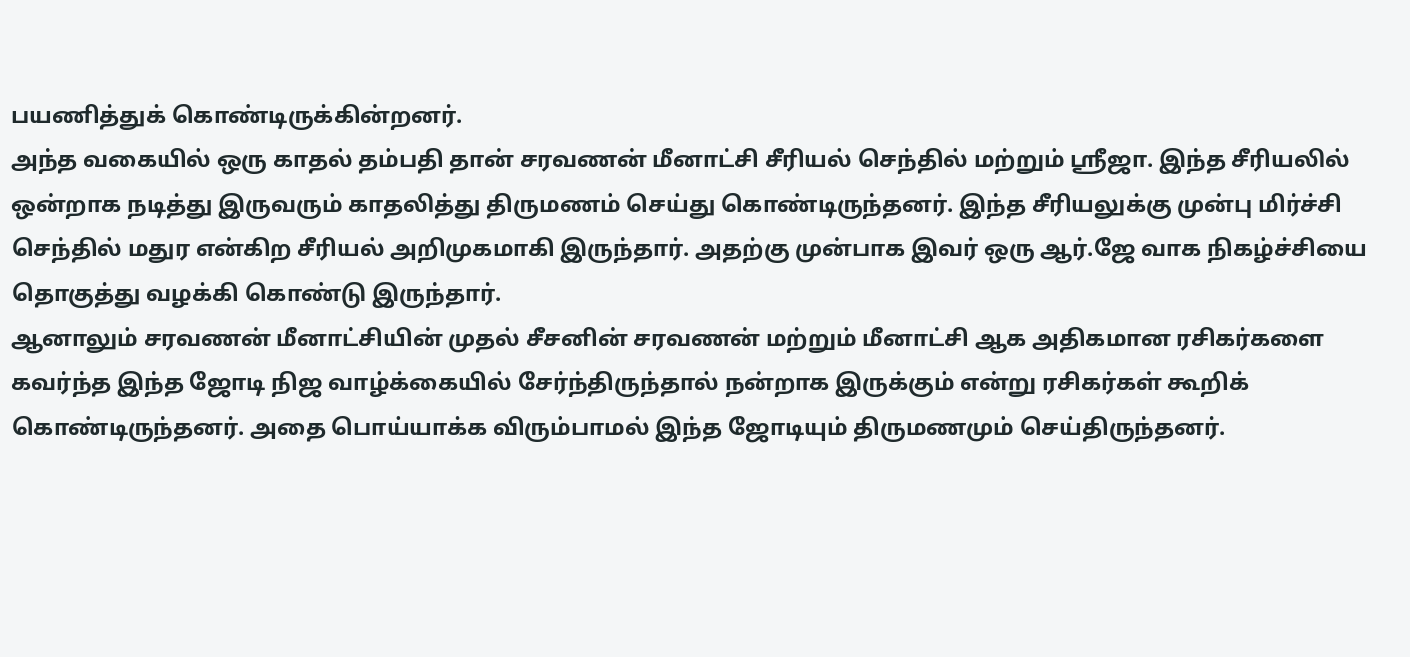பயணித்துக் கொண்டிருக்கின்றனர்.
அந்த வகையில் ஒரு காதல் தம்பதி தான் சரவணன் மீனாட்சி சீரியல் செந்தில் மற்றும் ஸ்ரீஜா. இந்த சீரியலில் ஒன்றாக நடித்து இருவரும் காதலித்து திருமணம் செய்து கொண்டிருந்தனர். இந்த சீரியலுக்கு முன்பு மிர்ச்சி செந்தில் மதுர என்கிற சீரியல் அறிமுகமாகி இருந்தார். அதற்கு முன்பாக இவர் ஒரு ஆர்.ஜே வாக நிகழ்ச்சியை தொகுத்து வழக்கி கொண்டு இருந்தார்.
ஆனாலும் சரவணன் மீனாட்சியின் முதல் சீசனின் சரவணன் மற்றும் மீனாட்சி ஆக அதிகமான ரசிகர்களை கவர்ந்த இந்த ஜோடி நிஜ வாழ்க்கையில் சேர்ந்திருந்தால் நன்றாக இருக்கும் என்று ரசிகர்கள் கூறிக் கொண்டிருந்தனர். அதை பொய்யாக்க விரும்பாமல் இந்த ஜோடியும் திருமணமும் செய்திருந்தனர்.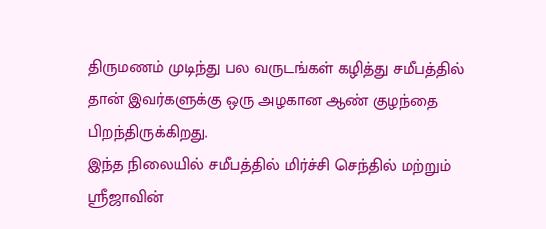திருமணம் முடிந்து பல வருடங்கள் கழித்து சமீபத்தில் தான் இவர்களுக்கு ஒரு அழகான ஆண் குழந்தை பிறந்திருக்கிறது.
இந்த நிலையில் சமீபத்தில் மிர்ச்சி செந்தில் மற்றும் ஸ்ரீஜாவின்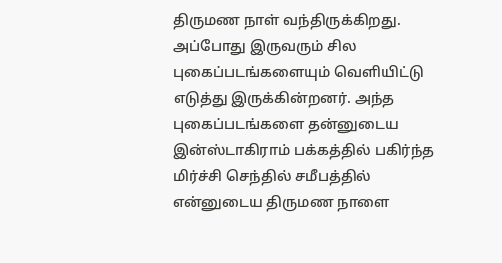திருமண நாள் வந்திருக்கிறது. அப்போது இருவரும் சில புகைப்படங்களையும் வெளியிட்டு எடுத்து இருக்கின்றனர். அந்த புகைப்படங்களை தன்னுடைய இன்ஸ்டாகிராம் பக்கத்தில் பகிர்ந்த மிர்ச்சி செந்தில் சமீபத்தில் என்னுடைய திருமண நாளை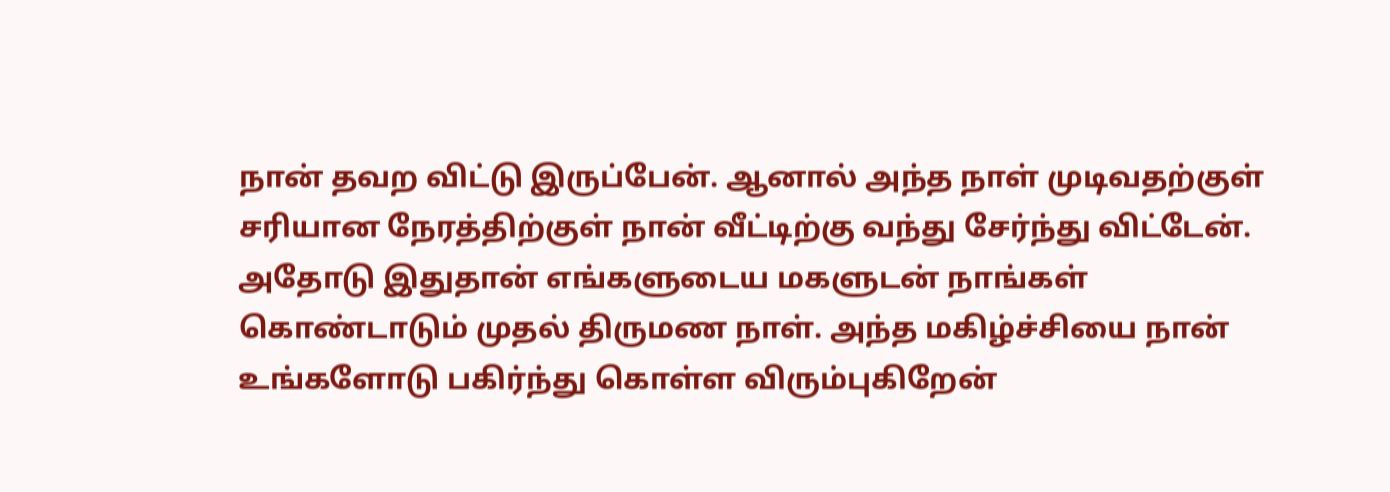நான் தவற விட்டு இருப்பேன். ஆனால் அந்த நாள் முடிவதற்குள் சரியான நேரத்திற்குள் நான் வீட்டிற்கு வந்து சேர்ந்து விட்டேன்.
அதோடு இதுதான் எங்களுடைய மகளுடன் நாங்கள் கொண்டாடும் முதல் திருமண நாள். அந்த மகிழ்ச்சியை நான் உங்களோடு பகிர்ந்து கொள்ள விரும்புகிறேன்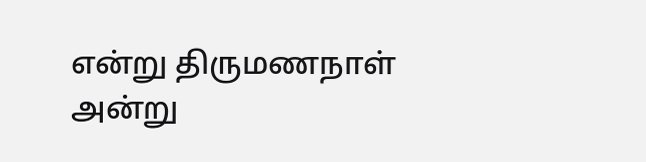என்று திருமணநாள் அன்று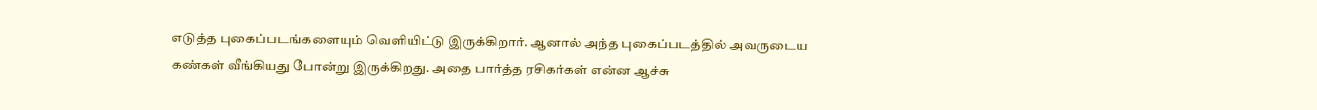எடுத்த புகைப்படங்களையும் வெளியிட்டு இருக்கிறார். ஆனால் அந்த புகைப்படத்தில் அவருடைய கண்கள் வீங்கியது போன்று இருக்கிறது. அதை பார்த்த ரசிகர்கள் என்ன ஆச்சு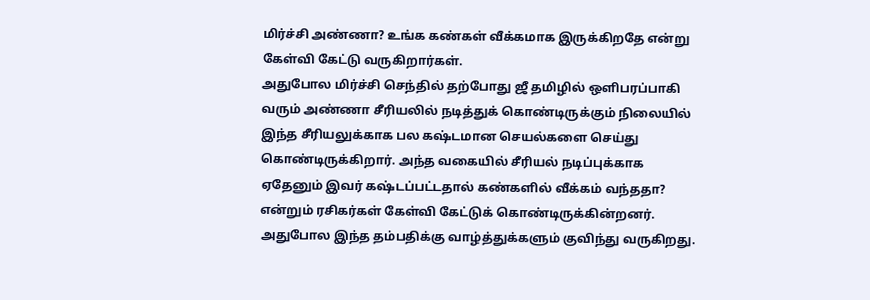மிர்ச்சி அண்ணா? உங்க கண்கள் வீக்கமாக இருக்கிறதே என்று கேள்வி கேட்டு வருகிறார்கள்.
அதுபோல மிர்ச்சி செந்தில் தற்போது ஜீ தமிழில் ஒளிபரப்பாகி வரும் அண்ணா சீரியலில் நடித்துக் கொண்டிருக்கும் நிலையில் இந்த சீரியலுக்காக பல கஷ்டமான செயல்களை செய்து கொண்டிருக்கிறார். அந்த வகையில் சீரியல் நடிப்புக்காக ஏதேனும் இவர் கஷ்டப்பட்டதால் கண்களில் வீக்கம் வந்ததா? என்றும் ரசிகர்கள் கேள்வி கேட்டுக் கொண்டிருக்கின்றனர். அதுபோல இந்த தம்பதிக்கு வாழ்த்துக்களும் குவிந்து வருகிறது.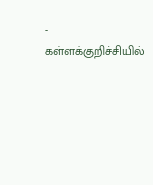-
கள்ளக்குறிச்சியில்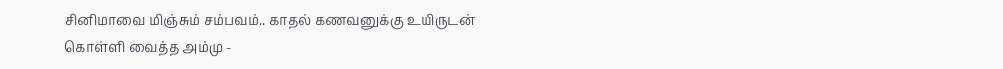சினிமாவை மிஞ்சும் சம்பவம்.. காதல் கணவனுக்கு உயிருடன் கொள்ளி வைத்த அம்மு -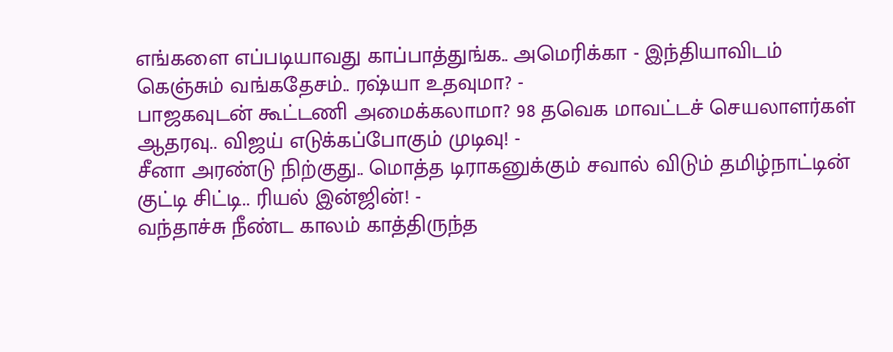எங்களை எப்படியாவது காப்பாத்துங்க.. அமெரிக்கா - இந்தியாவிடம் கெஞ்சும் வங்கதேசம்.. ரஷ்யா உதவுமா? -
பாஜகவுடன் கூட்டணி அமைக்கலாமா? 98 தவெக மாவட்டச் செயலாளர்கள் ஆதரவு.. விஜய் எடுக்கப்போகும் முடிவு! -
சீனா அரண்டு நிற்குது.. மொத்த டிராகனுக்கும் சவால் விடும் தமிழ்நாட்டின் குட்டி சிட்டி.. ரியல் இன்ஜின்! -
வந்தாச்சு நீண்ட காலம் காத்திருந்த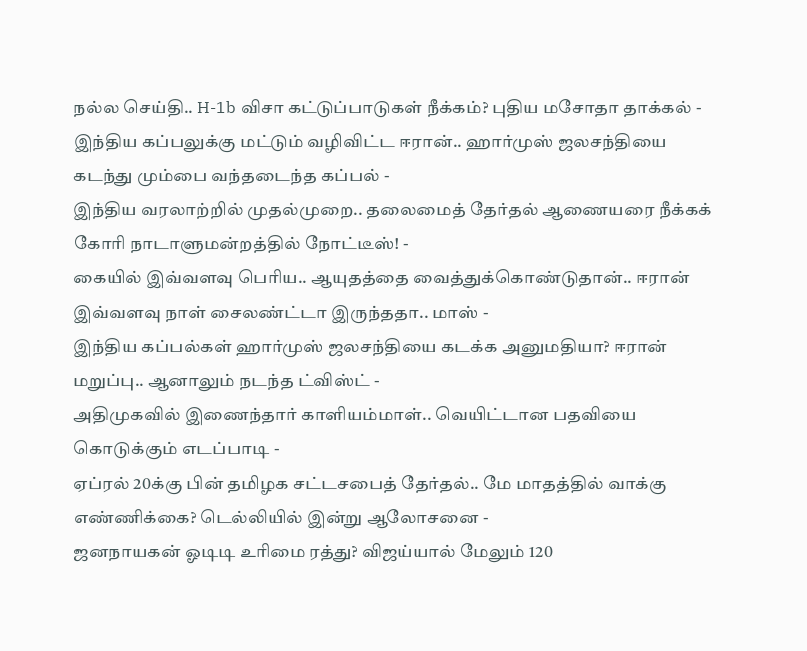நல்ல செய்தி.. H-1b விசா கட்டுப்பாடுகள் நீக்கம்? புதிய மசோதா தாக்கல் -
இந்திய கப்பலுக்கு மட்டும் வழிவிட்ட ஈரான்.. ஹார்முஸ் ஜலசந்தியை கடந்து மும்பை வந்தடைந்த கப்பல் -
இந்திய வரலாற்றில் முதல்முறை.. தலைமைத் தேர்தல் ஆணையரை நீக்கக் கோரி நாடாளுமன்றத்தில் நோட்டீஸ்! -
கையில் இவ்வளவு பெரிய.. ஆயுதத்தை வைத்துக்கொண்டுதான்.. ஈரான் இவ்வளவு நாள் சைலண்ட்டா இருந்ததா.. மாஸ் -
இந்திய கப்பல்கள் ஹார்முஸ் ஜலசந்தியை கடக்க அனுமதியா? ஈரான் மறுப்பு.. ஆனாலும் நடந்த ட்விஸ்ட் -
அதிமுகவில் இணைந்தார் காளியம்மாள்.. வெயிட்டான பதவியை கொடுக்கும் எடப்பாடி -
ஏப்ரல் 20க்கு பின் தமிழக சட்டசபைத் தேர்தல்.. மே மாதத்தில் வாக்கு எண்ணிக்கை? டெல்லியில் இன்று ஆலோசனை -
ஜனநாயகன் ஓடிடி உரிமை ரத்து? விஜய்யால் மேலும் 120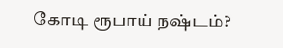கோடி ரூபாய் நஷ்டம்?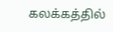கலக்கத்தில்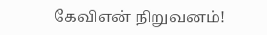கேவிஎன் நிறுவனம்!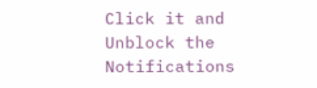Click it and Unblock the Notifications